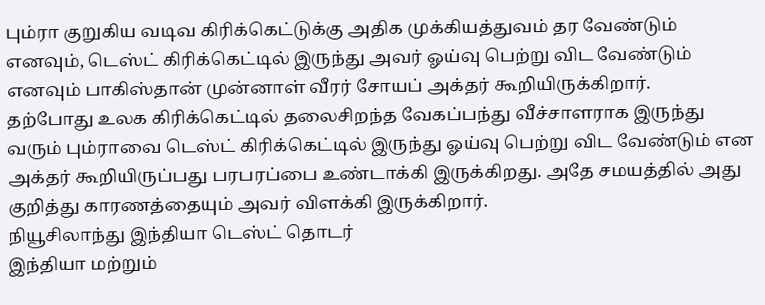பும்ரா குறுகிய வடிவ கிரிக்கெட்டுக்கு அதிக முக்கியத்துவம் தர வேண்டும் எனவும், டெஸ்ட் கிரிக்கெட்டில் இருந்து அவர் ஓய்வு பெற்று விட வேண்டும் எனவும் பாகிஸ்தான் முன்னாள் வீரர் சோயப் அக்தர் கூறியிருக்கிறார்.
தற்போது உலக கிரிக்கெட்டில் தலைசிறந்த வேகப்பந்து வீச்சாளராக இருந்து வரும் பும்ராவை டெஸ்ட் கிரிக்கெட்டில் இருந்து ஓய்வு பெற்று விட வேண்டும் என அக்தர் கூறியிருப்பது பரபரப்பை உண்டாக்கி இருக்கிறது. அதே சமயத்தில் அது குறித்து காரணத்தையும் அவர் விளக்கி இருக்கிறார்.
நியூசிலாந்து இந்தியா டெஸ்ட் தொடர்
இந்தியா மற்றும்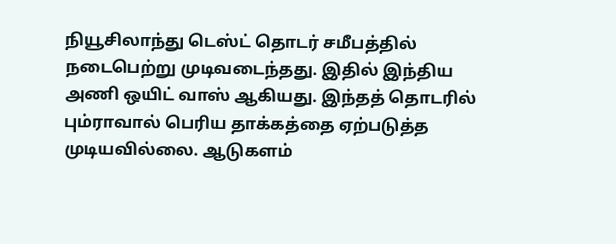நியூசிலாந்து டெஸ்ட் தொடர் சமீபத்தில் நடைபெற்று முடிவடைந்தது. இதில் இந்திய அணி ஒயிட் வாஸ் ஆகியது. இந்தத் தொடரில் பும்ராவால் பெரிய தாக்கத்தை ஏற்படுத்த முடியவில்லை. ஆடுகளம்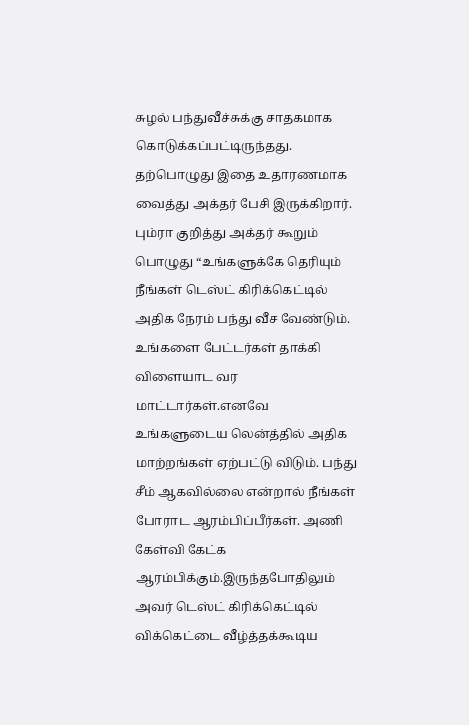சுழல் பந்துவீச்சுக்கு சாதகமாக கொடுக்கப்பட்டிருந்தது. தற்பொழுது இதை உதாரணமாக வைத்து அக்தர் பேசி இருக்கிறார்.
பும்ரா குறித்து அக்தர் கூறும் பொழுது “உங்களுக்கே தெரியும் நீங்கள் டெஸ்ட் கிரிக்கெட்டில் அதிக நேரம் பந்து வீச வேண்டும். உங்களை பேட்டர்கள் தாக்கி விளையாட வர மாட்டார்கள்.எனவே உங்களுடைய லென்த்தில் அதிக மாற்றங்கள் ஏற்பட்டு விடும். பந்து சீம் ஆகவில்லை என்றால் நீங்கள் போராட ஆரம்பிப்பீர்கள். அணி கேள்வி கேட்க ஆரம்பிக்கும்.இருந்தபோதிலும் அவர் டெஸ்ட் கிரிக்கெட்டில் விக்கெட்டை வீழ்த்தக்கூடிய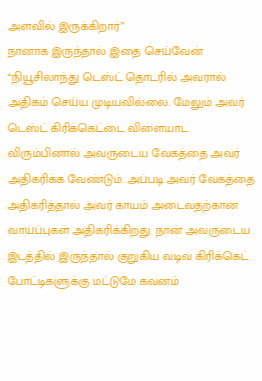அளவில் இருக்கிறார்”
நானாக இருந்தால் இதை செய்வேன்
“நியூசிலாந்து டெஸ்ட் தொடரில் அவரால் அதிகம் செய்ய முடியவில்லை. மேலும் அவர் டெஸ்ட் கிரிக்கெட்டை விளையாட விரும்பினால் அவருடைய வேகத்தை அவர் அதிகரிக்க வேண்டும். அப்படி அவர் வேகத்தை அதிகரித்தால் அவர் காயம் அடைவதற்கான வாய்ப்புகள் அதிகரிக்கிறது. நான் அவருடைய இடத்தில் இருந்தால் குறுகிய வடிவ கிரிக்கெட் போட்டிகளுக்கு மட்டுமே கவனம்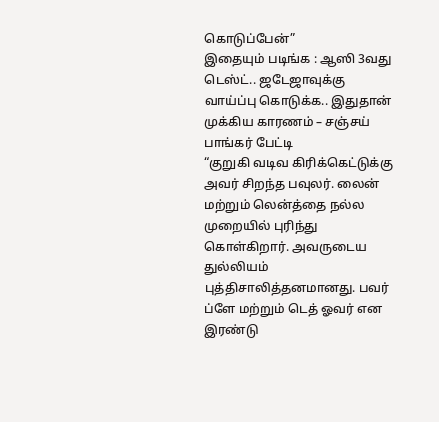கொடுப்பேன்”
இதையும் படிங்க : ஆஸி 3வது டெஸ்ட்.. ஜடேஜாவுக்கு வாய்ப்பு கொடுக்க.. இதுதான் முக்கிய காரணம் – சஞ்சய் பாங்கர் பேட்டி
“குறுகி வடிவ கிரிக்கெட்டுக்கு அவர் சிறந்த பவுலர். லைன் மற்றும் லென்த்தை நல்ல முறையில் புரிந்து கொள்கிறார். அவருடைய துல்லியம் புத்திசாலித்தனமானது. பவர் ப்ளே மற்றும் டெத் ஓவர் என இரண்டு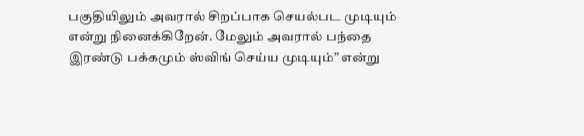பகுதியிலும் அவரால் சிறப்பாக செயல்பட முடியும் என்று நினைக்கிறேன். மேலும் அவரால் பந்தை இரண்டு பக்கமும் ஸ்விங் செய்ய முடியும்” என்று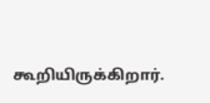கூறியிருக்கிறார்.